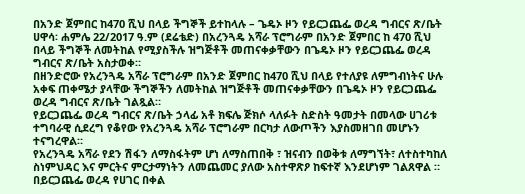በአንድ ጀምበር ከ470 ሺህ በላይ ችግኞች ይተከላሉ – ጌዴኦ ዞን የይርጋጨፌ ወረዳ ግብርና ጽ/ቤት
ሀዋሳ፡ ሐምሌ 22/2017 ዓ.ም (ደሬቴድ) በአረንጓዴ አሻራ ፕሮግራም በአንድ ጀምበር ከ 470 ሺህ በላይ ችግኞች ለመትከል የሚያስችሉ ዝግጅቶች መጠናቀቃቸውን በጌዴኦ ዞን የይርጋጨፌ ወረዳ ግብርና ጽ/ቤት አስታወቀ።
በዘንድሮው የአረንጓዴ አሻራ ፕሮግራም በአንድ ጀምበር ከ470 ሺህ በላይ የተለያዩ ለምግብነትና ሁሉ አቀፍ ጠቀሜታ ያላቸው ችግኞችን ለመትከል ዝግጅቶች መጠናቀቃቸውን በጌዴኦ ዞን የይርጋጨፌ ወረዳ ግብርና ጽ/ቤት ገልጿል።
የይርጋጨፌ ወረዳ ግብርና ጽ/ቤት ኃላፊ አቶ ክፍሌ ጅክሶ ላለፉት ስድስት ዓመታት በመላው ሀገሪቱ ተግባራዊ ሲደረግ የቆየው የአረንጓዴ አሻራ ፕሮግራም በርካታ ለውጦችን እያስመዘገበ መሆኑን ተናግረዋል።
የአረንጓዴ አሻራ የደን ሽፋን ለማስፋትም ሆነ ለማስጠበቅ ፣ ዝናብን በወቅቱ ለማግኘት፣ ለተስተካከለ ስነምህዳር እና ምርትና ምርታማነትን ለመጨመር ያለው አስተዋጽዖ ከፍተኛ እንደሆነም ገልጸዋል ።
በይርጋጨፌ ወረዳ የሀገር በቀል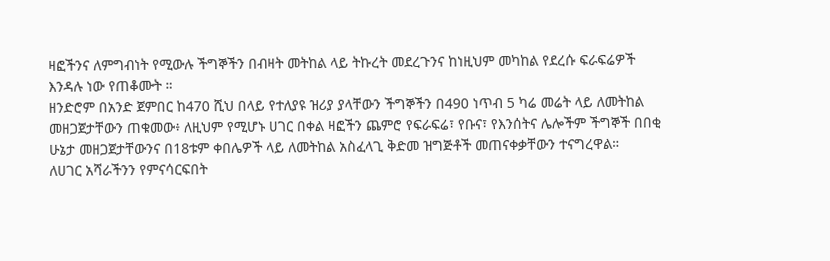ዛፎችንና ለምግብነት የሚውሉ ችግኞችን በብዛት መትከል ላይ ትኩረት መደረጉንና ከነዚህም መካከል የደረሱ ፍራፍሬዎች እንዳሉ ነው የጠቆሙት ።
ዘንድሮም በአንድ ጀምበር ከ470 ሺህ በላይ የተለያዩ ዝሪያ ያላቸውን ችግኞችን በ490 ነጥብ 5 ካሬ መሬት ላይ ለመትከል መዘጋጀታቸውን ጠቁመው፥ ለዚህም የሚሆኑ ሀገር በቀል ዛፎችን ጨምሮ የፍራፍሬ፣ የቡና፣ የእንሰትና ሌሎችም ችግኞች በበቂ ሁኔታ መዘጋጀታቸውንና በ18ቱም ቀበሌዎች ላይ ለመትከል አስፈላጊ ቅድመ ዝግጅቶች መጠናቀቃቸውን ተናግረዋል።
ለሀገር አሻራችንን የምናሳርፍበት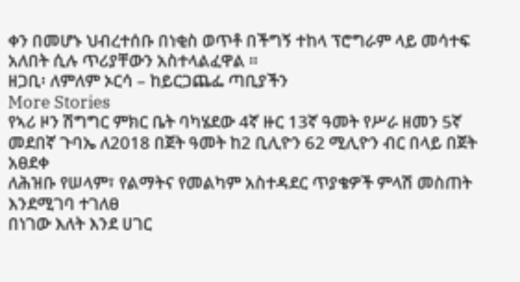ቀን በመሆኑ ህብረተሰቡ በነቂስ ወጥቶ በችግኝ ተከላ ፕሮግራም ላይ መሳተፍ አለበት ሲሉ ጥሪያቸውን አስተላልፈዋል ።
ዘጋቢ፡ ለምለም ኦርሳ – ከይርጋጨፌ ጣቢያችን
More Stories
የኣሪ ዞን ሽግግር ምክር ቤት ባካሄደው 4ኛ ዙር 13ኛ ዓመት የሥራ ዘመን 5ኛ መደበኛ ጉባኤ ለ2018 በጀት ዓመት ከ2 ቢሊዮን 62 ሚሊዮን ብር በላይ በጀት አፀደቀ
ለሕዝቡ የሠላም፣ የልማትና የመልካም አስተዳደር ጥያቄዎች ምላሽ መስጠት እንደሚገባ ተገለፀ
በነገው እለት እንደ ሀገር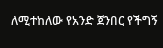ለሚተከለው የአንድ ጀንበር የችግኝ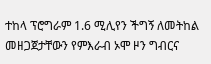ተከላ ፕሮግራም 1.6 ሚሊየን ችግኝ ለመትከል መዘጋጀታቸውን የምእራብ ኦሞ ዞን ግብርና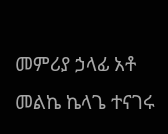መምሪያ ኃላፊ አቶ መልኬ ኬላጌ ተናገሩ